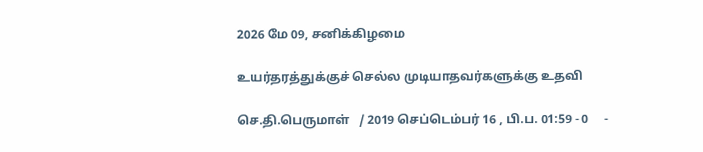2026 மே 09, சனிக்கிழமை

உயர்தரத்துக்குச் செல்ல முடியாதவர்களுக்கு உதவி

செ.தி.பெருமாள்   / 2019 செப்டெம்பர் 16 , பி.ப. 01:59 - 0     -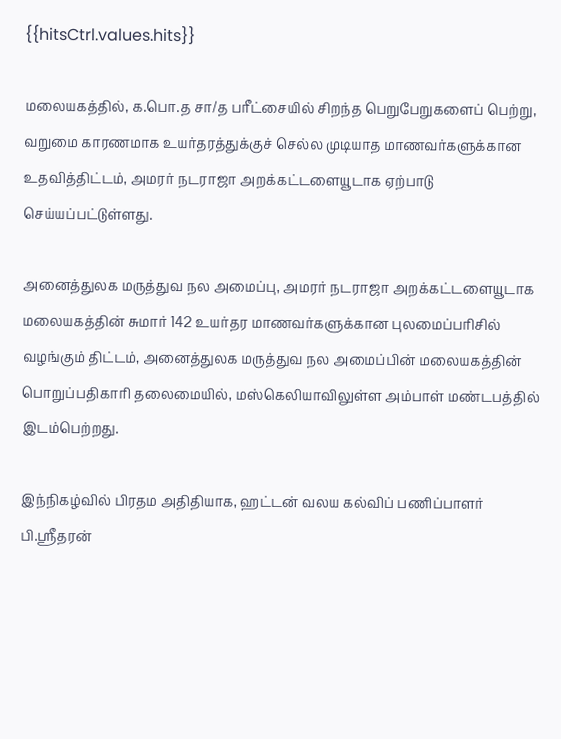{{hitsCtrl.values.hits}}

மலையகத்தில், க.பொ.த சா/த பரீட்சையில் சிறந்த பெறுபேறுகளைப் பெற்று, வறுமை காரணமாக உயர்தரத்துக்குச் செல்ல முடியாத மாணவர்களுக்கான உதவித்திட்டம், அமரர் நடராஜா அறக்கட்டளையூடாக ஏற்பாடு செய்யப்பட்டுள்ளது.

அனைத்துலக மருத்துவ நல அமைப்பு, அமரர் நடராஜா அறக்கட்டளையூடாக மலையகத்தின் சுமார் 142 உயர்தர மாணவர்களுக்கான புலமைப்பரிசில் வழங்கும் திட்டம், அனைத்துலக மருத்துவ நல அமைப்பின் மலையகத்தின் பொறுப்பதிகாரி தலைமையில், மஸ்கெலியாவிலுள்ள அம்பாள் மண்டபத்தில் இடம்பெற்றது.

இந்நிகழ்வில் பிரதம அதிதியாக, ஹட்டன் வலய கல்விப் பணிப்பாளர் பி.ஸ்ரீதரன்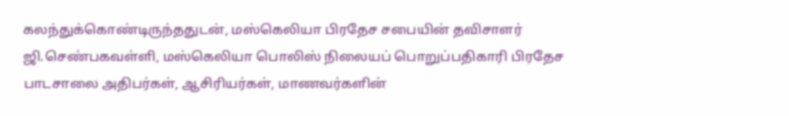கலந்துக்கொண்டிருந்ததுடன், மஸ்கெலியா பிரதேச சபையின் தவிசாளர் ஜி.செண்பகவள்ளி, மஸ்கெலியா பொலிஸ் நிலையப் பொறுப்பதிகாரி பிரதேச பாடசாலை அதிபர்கள், ஆசிரியர்கள், மாணவர்களின்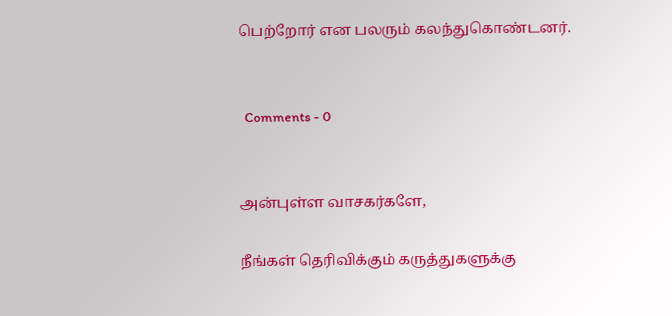பெற்றோர் என பலரும் கலந்துகொண்டனர்.


  Comments - 0


அன்புள்ள வாசகர்களே,

நீங்கள் தெரிவிக்கும் கருத்துகளுக்கு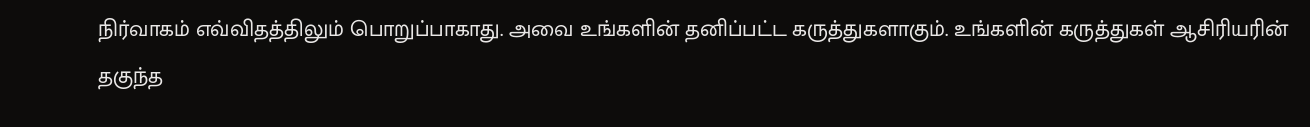நிர்வாகம் எவ்விதத்திலும் பொறுப்பாகாது. அவை உங்களின் தனிப்பட்ட கருத்துகளாகும். உங்களின் கருத்துகள் ஆசிரியரின் தகுந்த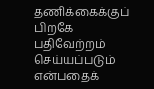தணிக்கைக்குப் பிறகே பதிவேற்றம் செய்யப்படும் என்பதைக்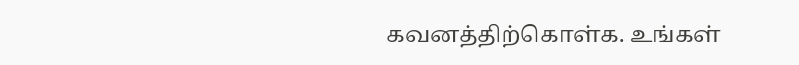கவனத்திற்கொள்க. உங்கள்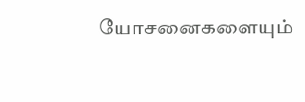யோசனைகளையும்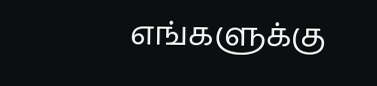எங்களுக்கு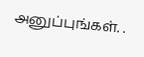அனுப்புங்கள். .